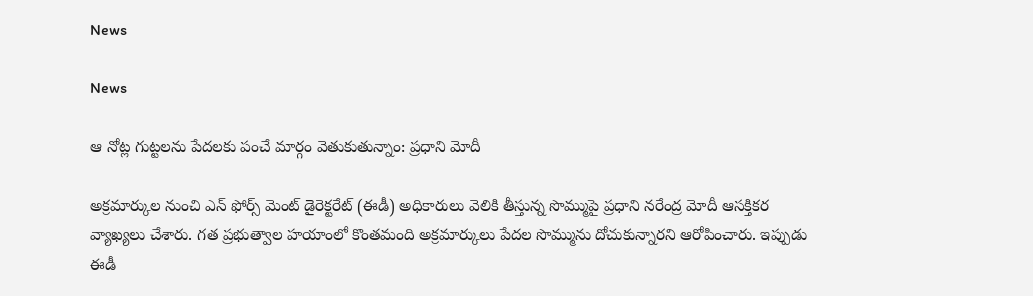News

News

ఆ నోట్ల గుట్టలను పేదలకు పంచే మార్గం వెతుకుతున్నాం: ప్రధాని మోదీ

అక్రమార్కుల నుంచి ఎన్ ఫోర్స్ మెంట్ డైరెక్టరేట్ (ఈడీ) అధికారులు వెలికి తీస్తున్న సొమ్ముపై ప్రధాని నరేంద్ర మోదీ ఆసక్తికర వ్యాఖ్యలు చేశారు. గత ప్రభుత్వాల హయాంలో కొంతమంది అక్రమార్కులు పేదల సొమ్మును దోచుకున్నారని ఆరోపించారు. ఇప్పుడు ఈడీ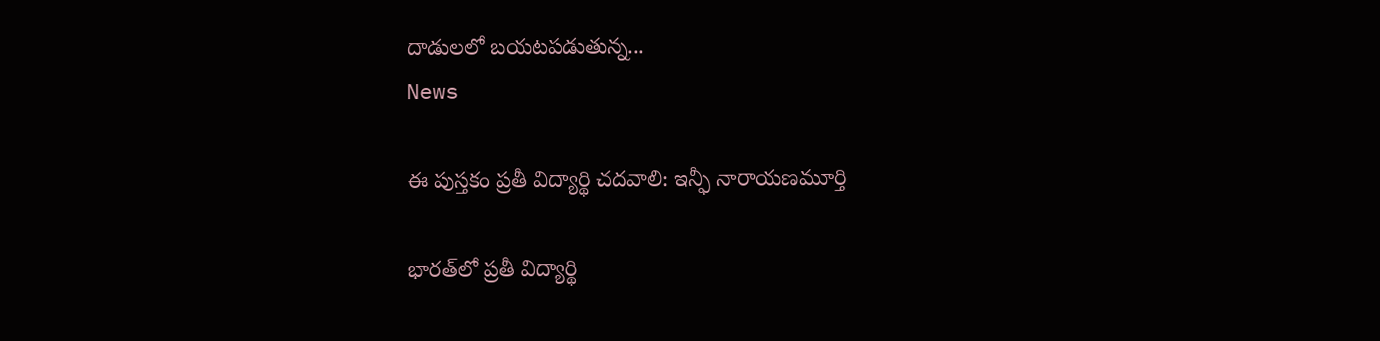దాడులలో బయటపడుతున్న...
News

ఈ పుస్తకం ప్రతీ విద్యార్థి చదవాలి: ఇన్ఫీ నారాయణమూర్తి

భారత్‌లో ప్రతీ విద్యార్థి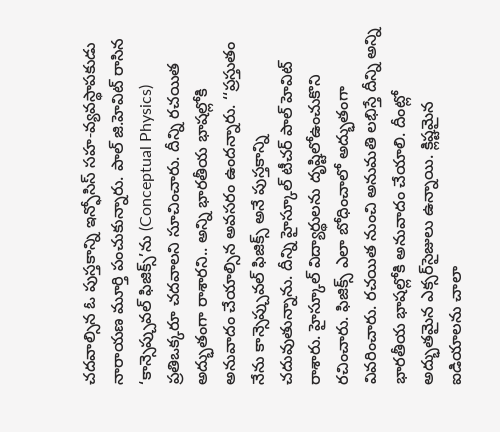చదవాల్సిన ఓ పుస్తకాన్ని ఇన్ఫోసిస్‌ సహ-వ్యవస్థాపకుడు నారాయణ మూర్తి పంచుకున్నారు. పాల్ జి.హెవిట్‌ రాసిన ‘కాన్సెప్చువల్‌ ఫిజిక్స్‌’ను (Conceptual Physics) ప్రతిఒక్కరూ చదవాలని సూచించారు. దీన్ని రచయిత అద్భుతంగా రాశారని.. అన్ని భారతీయ భాషల్లోకి అనువాదం చేయాల్సిన అవసరం ఉందన్నారు. ‘‘ప్రస్తుతం నేను కాన్సెప్చువల్‌ ఫిజిక్స్‌ అనే పుస్తకాన్ని చదువుతున్నాను. దీన్ని హైస్కూల్‌ టీచర్‌ పాల్‌ హెవిట్‌ రాశారు. హైస్కూల్‌ విద్యార్థులను దృష్టిలోఉంచుకొని రచించారు. ఫిజిక్స్‌ ఎలా బోధించాలో అద్భుతంగా వివరించారు. రచయిత నుంచి అనుమతి లభిస్తే దీన్ని అన్ని భారతీయ భాషల్లోకి అనువాదం చేయాలి. దీంట్లో అద్భుతమైన ఎక్సర్‌సైజులు ఉన్నాయి. క్లిష్టమైన ఐడియాలను చాలా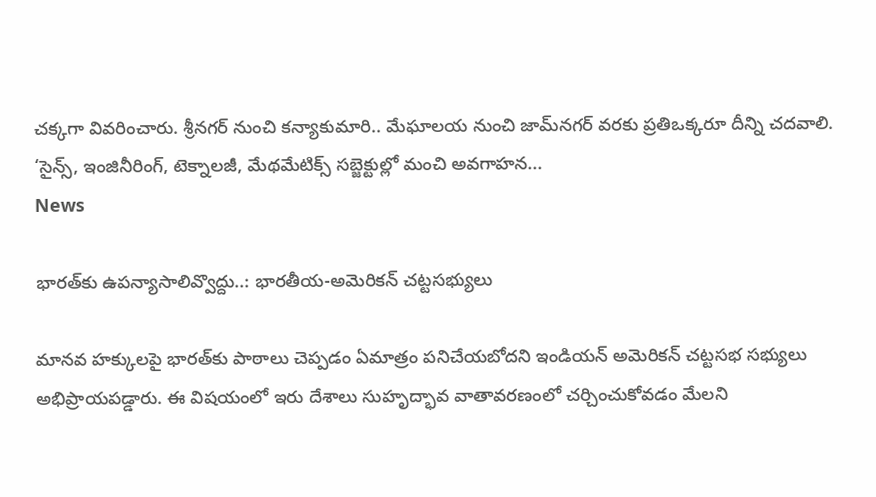చక్కగా వివరించారు. శ్రీనగర్‌ నుంచి కన్యాకుమారి.. మేఘాలయ నుంచి జామ్‌నగర్‌ వరకు ప్రతిఒక్కరూ దీన్ని చదవాలి. ‘సైన్స్‌, ఇంజినీరింగ్‌, టెక్నాలజీ, మేథమేటిక్స్‌ సబ్జెక్టుల్లో మంచి అవగాహన...
News

భారత్‌కు ఉపన్యాసాలివ్వొద్దు..: భారతీయ-అమెరికన్‌ చట్టసభ్యులు

మానవ హక్కులపై భారత్‌కు పాఠాలు చెప్పడం ఏమాత్రం పనిచేయబోదని ఇండియన్‌ అమెరికన్‌ చట్టసభ సభ్యులు అభిప్రాయపడ్డారు. ఈ విషయంలో ఇరు దేశాలు సుహృద్భావ వాతావరణంలో చర్చించుకోవడం మేలని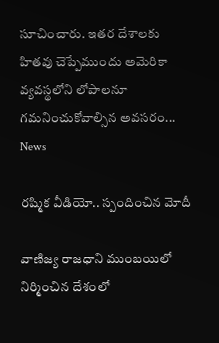సూచించారు. ఇతర దేశాలకు హితవు చెప్పేముందు అమెరికా వ్యవస్థలోని లోపాలనూ గమనించుకోవాల్సిన అవసరం...
News

రష్మిక వీడియో.. స్పందించిన మోదీ

వాణిజ్య రాజధాని ముంబయిలో నిర్మించిన దేశంలో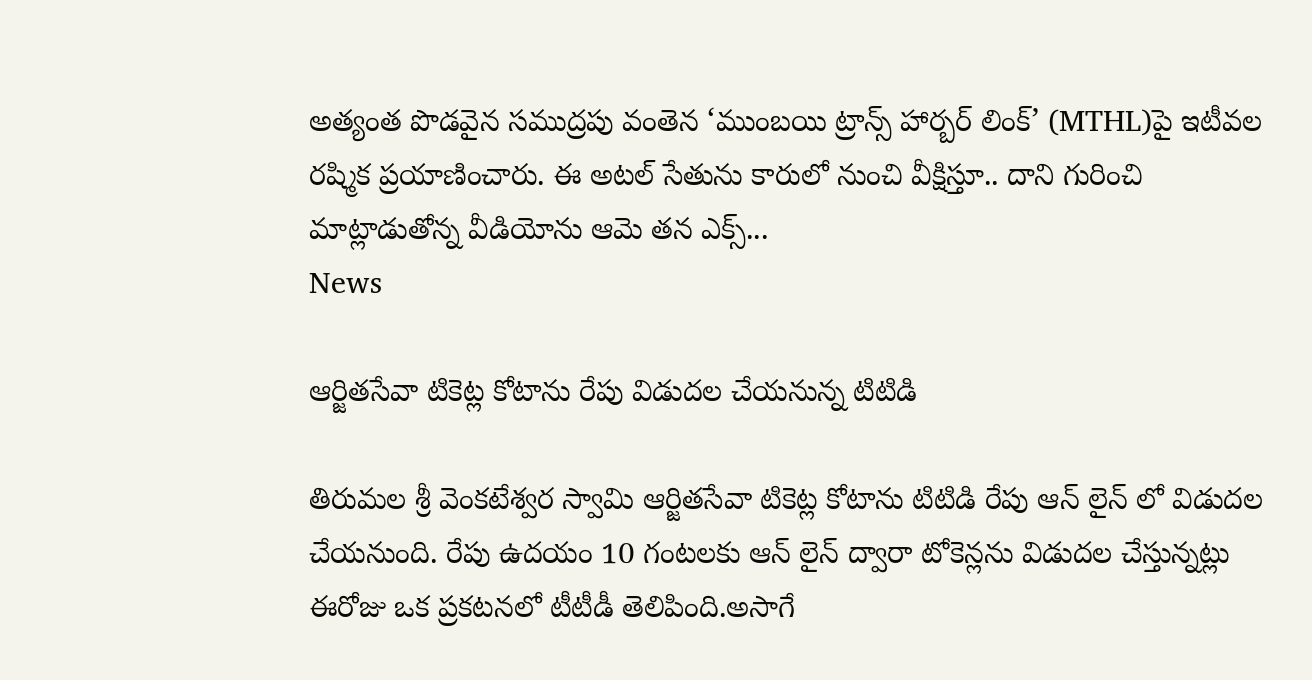అత్యంత పొడవైన సముద్రపు వంతెన ‘ముంబయి ట్రాన్స్‌ హార్బర్‌ లింక్‌’ (MTHL)పై ఇటీవల రష్మిక ప్రయాణించారు. ఈ అటల్‌ సేతును కారులో నుంచి వీక్షిస్తూ.. దాని గురించి మాట్లాడుతోన్న వీడియోను ఆమె తన ఎక్స్‌...
News

ఆర్జితసేవా టికెట్ల కోటాను రేపు విడుదల చేయనున్న టిటిడి

తిరుమల శ్రీ వెంకటేశ్వర స్వామి ఆర్జితసేవా టికెట్ల కోటాను టిటిడి రేపు ఆన్ లైన్ లో విడుదల చేయనుంది. రేపు ఉదయం 10 గంటలకు ఆన్ లైన్ ద్వారా టోకెన్లను విడుదల చేస్తున్నట్లు ఈరోజు ఒక ప్రకటనలో టీటీడీ తెలిపింది.అసాగే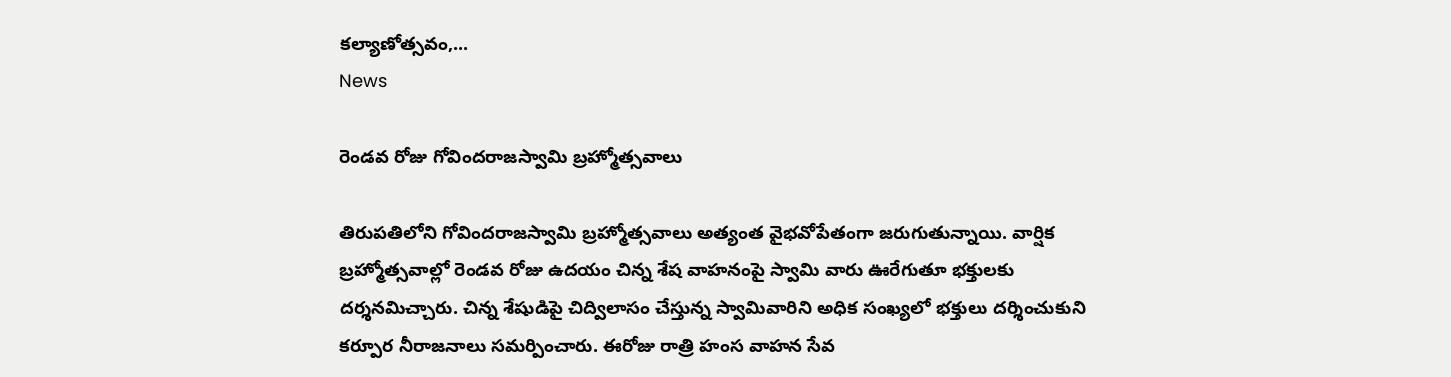కల్యాణోత్సవం,...
News

రెండవ రోజు గోవిందరాజస్వామి బ్రహ్మోత్సవాలు

తిరుపతిలోని గోవిందరాజస్వామి బ్రహ్మోత్సవాలు అత్యంత వైభవోపేతంగా జరుగుతున్నాయి. వార్షిక బ్రహ్మోత్సవాల్లో రెండవ రోజు ఉదయం చిన్న శేష వాహనంపై స్వామి వారు ఊరేగుతూ భక్తులకు దర్శనమిచ్చారు. చిన్న శేషుడిపై చిద్విలాసం చేస్తున్న స్వామివారిని అధిక సంఖ్యలో భక్తులు దర్శించుకుని కర్పూర నీరాజనాలు సమర్పించారు. ఈరోజు రాత్రి హంస వాహన సేవ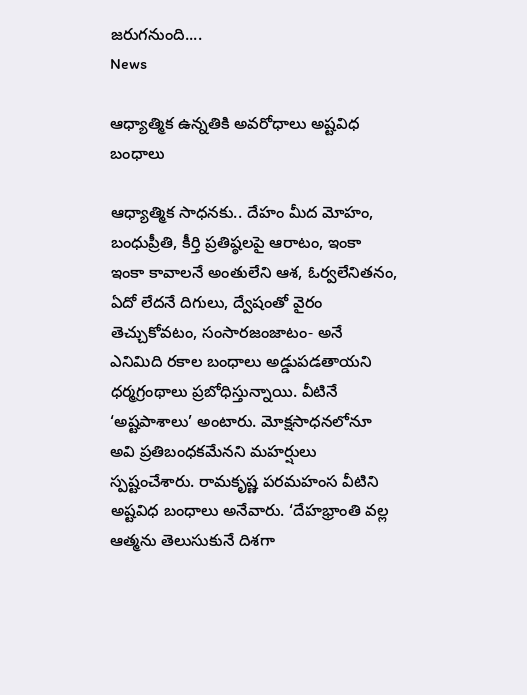జరుగనుంది....
News

ఆధ్యాత్మిక ఉన్నతికి అవరోధాలు అష్టవిధ బంధాలు

ఆధ్యాత్మిక సాధనకు.. దేహం మీద మోహం, బంధుప్రీతి, కీర్తి ప్రతిష్ఠలపై ఆరాటం, ఇంకా ఇంకా కావాలనే అంతులేని ఆశ, ఓర్వలేనితనం, ఏదో లేదనే దిగులు, ద్వేషంతో వైరం తెచ్చుకోవటం, సంసారజంజాటం- అనే ఎనిమిది రకాల బంధాలు అడ్డుపడతాయని ధర్మగ్రంథాలు ప్రబోధిస్తున్నాయి. వీటినే ‘అష్టపాశాలు’ అంటారు. మోక్షసాధనలోనూ అవి ప్రతిబంధకమేనని మహర్షులు స్పష్టంచేశారు. రామకృష్ణ పరమహంస వీటిని అష్టవిధ బంధాలు అనేవారు. ‘దేహభ్రాంతి వల్ల ఆత్మను తెలుసుకునే దిశగా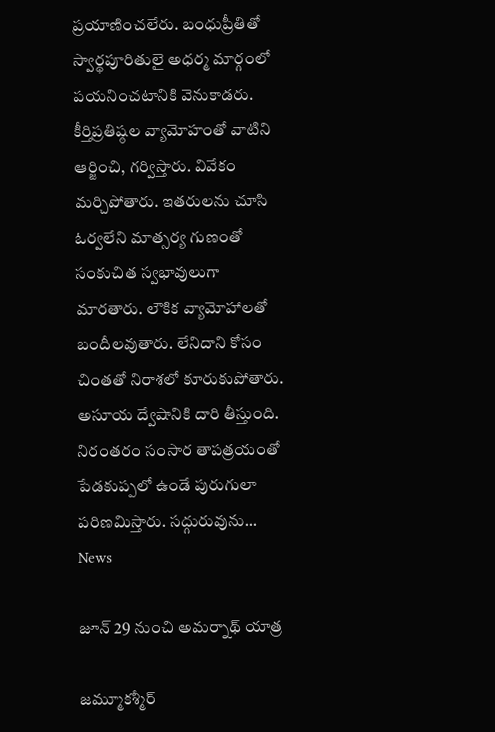ప్రయాణించలేరు. బంధుప్రీతితో స్వార్థపూరితులై అధర్మ మార్గంలో పయనించటానికి వెనుకాడరు. కీర్తిప్రతిష్ఠల వ్యామోహంతో వాటిని ఆర్జించి, గర్విస్తారు. వివేకం మర్చిపోతారు. ఇతరులను చూసి ఓర్వలేని మాత్సర్య గుణంతో సంకుచిత స్వభావులుగా మారతారు. లౌకిక వ్యామోహాలతో బందీలవుతారు. లేనిదాని కోసం చింతతో నిరాశలో కూరుకుపోతారు. అసూయ ద్వేషానికి దారి తీస్తుంది. నిరంతరం సంసార తాపత్రయంతో పేడకుప్పలో ఉండే పురుగులా పరిణమిస్తారు. సద్గురువును...
News

జూన్ 29 నుంచి అమర్నాథ్ యాత్ర

జమ్మూకశ్మీర్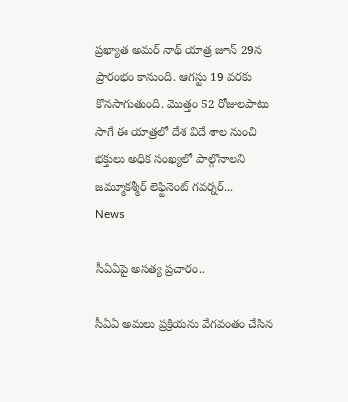ప్రఖ్యాత అమర్ నాథ్ యాత్ర జూన్ 29న ప్రారంభం కానుంది. ఆగస్టు 19 వరకు కొనసాగుతుంది. మొత్తం 52 రోజులపాటు సాగే ఈ యాత్రలో దేశ విదే శాల నుంచి భక్తులు అధిక సంఖ్యలో పాల్గొనాలని జమ్మూకశ్మీర్ లెఫ్టినెంట్ గవర్నర్...
News

సీఏఏపై అసత్య ప్రచారం..

సీఏఏ అమలు ప్రక్రియను వేగవంతం చేసిన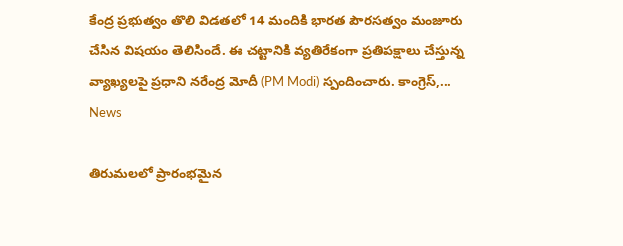కేంద్ర ప్రభుత్వం తొలి విడతలో 14 మందికి భారత పౌరసత్వం మంజూరు చేసిన విషయం తెలిసిందే. ఈ చట్టానికి వ్యతిరేకంగా ప్రతిపక్షాలు చేస్తున్న వ్యాఖ్యలపై ప్రధాని నరేంద్ర మోదీ (PM Modi) స్పందించారు. కాంగ్రెస్‌,...
News

తిరుమలలో ప్రారంభమైన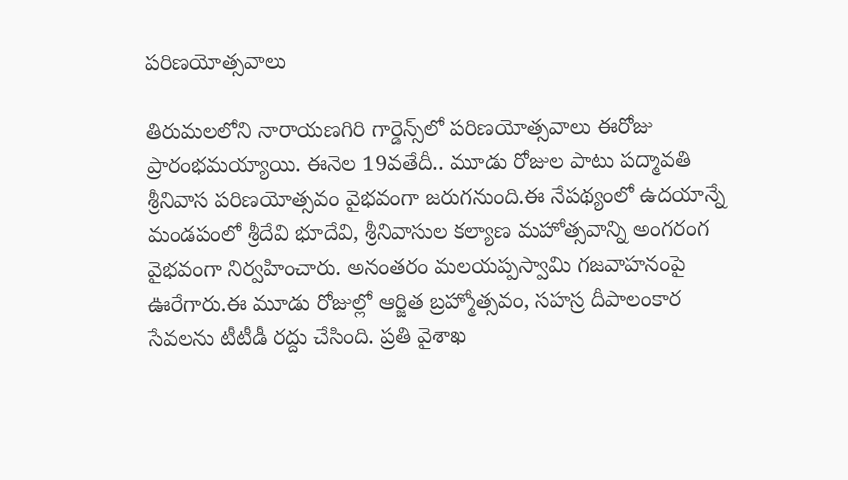పరిణయోత్సవాలు

తిరుమలలోని నారాయణగిరి గార్డెన్స్‌లో పరిణయోత్సవాలు ఈరోజు ప్రారంభమయ్యాయి. ఈనెల 19వతేదీ.. మూడు రోజుల పాటు పద్మావతి శ్రీనివాస పరిణయోత్సవం వైభవంగా జరుగనుంది.ఈ నేపథ్యంలో ఉదయాన్నే మండపంలో శ్రీదేవి భూదేవి, శ్రీనివాసుల కల్యాణ మహోత్సవాన్ని అంగరంగ వైభవంగా నిర్వహించారు. అనంతరం మలయప్పస్వామి గజవాహనంపై ఊరేగారు.ఈ మూడు రోజుల్లో ఆర్జిత బ్రహ్మోత్సవం, సహస్ర దీపాలంకార సేవలను టీటీడీ రద్దు చేసింది. ప్రతి వైశాఖ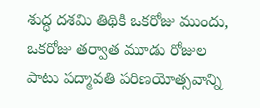శుద్ధ దశమి తిథికి ఒకరోజు ముందు, ఒకరోజు తర్వాత మూడు రోజుల పాటు పద్మావతి పరిణయోత్సవాన్ని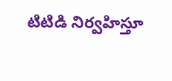టిటిడి నిర్వహిస్తూ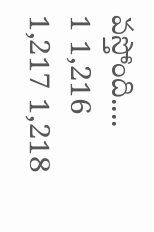వస్తోంది....
1 1,216 1,217 1,218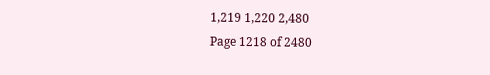1,219 1,220 2,480
Page 1218 of 2480